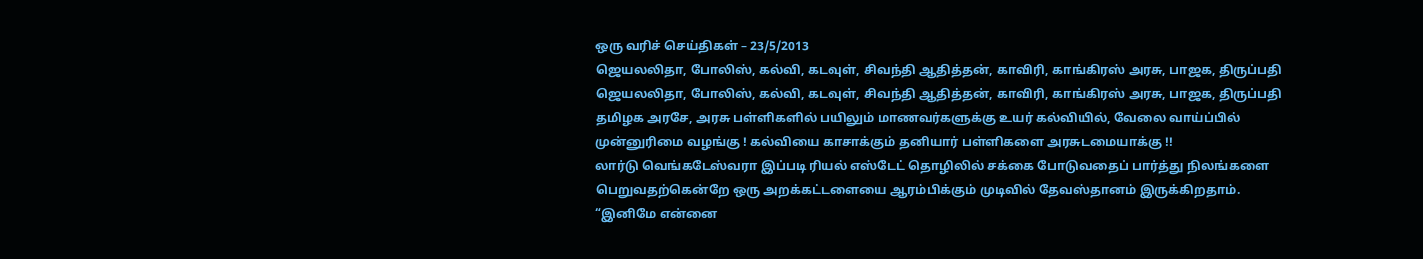ஒரு வரிச் செய்திகள் – 23/5/2013
ஜெயலலிதா, போலிஸ், கல்வி, கடவுள், சிவந்தி ஆதித்தன், காவிரி, காங்கிரஸ் அரசு, பாஜக, திருப்பதி
ஜெயலலிதா, போலிஸ், கல்வி, கடவுள், சிவந்தி ஆதித்தன், காவிரி, காங்கிரஸ் அரசு, பாஜக, திருப்பதி
தமிழக அரசே, அரசு பள்ளிகளில் பயிலும் மாணவர்களுக்கு உயர் கல்வியில், வேலை வாய்ப்பில் முன்னுரிமை வழங்கு ! கல்வியை காசாக்கும் தனியார் பள்ளிகளை அரசுடமையாக்கு !!
லார்டு வெங்கடேஸ்வரா இப்படி ரியல் எஸ்டேட் தொழிலில் சக்கை போடுவதைப் பார்த்து நிலங்களை பெறுவதற்கென்றே ஒரு அறக்கட்டளையை ஆரம்பிக்கும் முடிவில் தேவஸ்தானம் இருக்கிறதாம்.
“இனிமே என்னை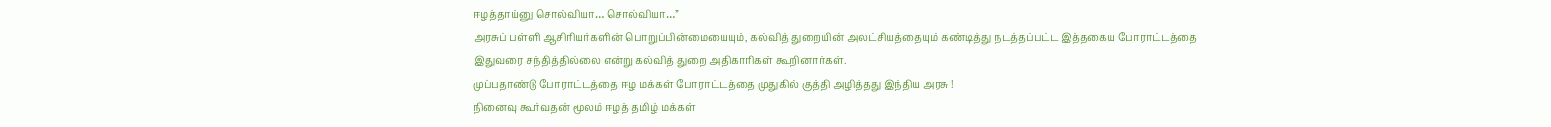ஈழத்தாய்னு சொல்வியா… சொல்வியா…”
அரசுப் பள்ளி ஆசிரியர்களின் பொறுப்பின்மையையும், கல்வித் துறையின் அலட்சியத்தையும் கண்டித்து நடத்தப்பட்ட இத்தகைய போராட்டத்தை இதுவரை சந்தித்தில்லை என்று கல்வித் துறை அதிகாரிகள் கூறினார்கள்.
முப்பதாண்டு போராட்டத்தை ஈழ மக்கள் போராட்டத்தை முதுகில் குத்தி அழித்தது இந்திய அரசு !
நினைவு கூர்வதன் மூலம் ஈழத் தமிழ் மக்கள்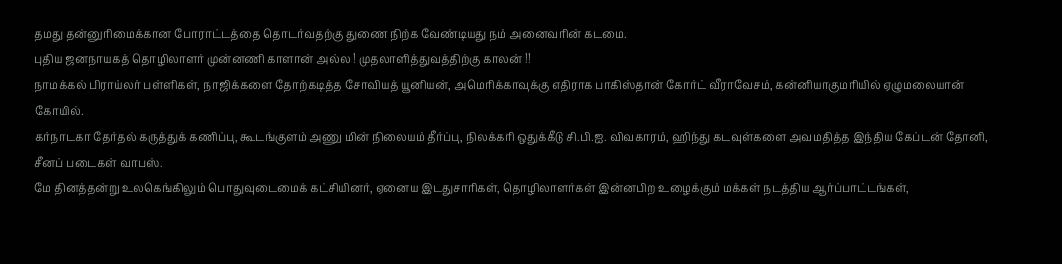தமது தன்னுரிமைக்கான போராட்டத்தை தொடர்வதற்கு துணை நிற்க வேண்டியது நம் அனைவரின் கடமை.
புதிய ஜனநாயகத் தொழிலாளர் முன்னணி காளான் அல்ல ! முதலாளித்துவத்திற்கு காலன் !!
நாமக்கல் பிராய்லர் பள்ளிகள், நாஜிக்களை தோற்கடித்த சோவியத் யூனியன், அமெரிக்காவுக்கு எதிராக பாகிஸ்தான் கோர்ட் வீராவேசம், கன்னியாகுமரியில் ஏழுமலையான் கோயில்.
கர்நாடகா தேர்தல் கருத்துக் கணிப்பு, கூடங்குளம் அணு மின் நிலையம் தீர்ப்பு, நிலக்கரி ஒதுக்கீடு சி.பி.ஐ. விவகாரம், ஹிந்து கடவுள்களை அவமதித்த இந்திய கேப்டன் தோனி, சீனப் படைகள் வாபஸ்.
மே தினத்தன்று உலகெங்கிலும் பொதுவுடைமைக் கட்சியினர், ஏனைய இடதுசாரிகள், தொழிலாளர்கள் இன்னபிற உழைக்கும் மக்கள் நடத்திய ஆர்ப்பாட்டங்கள்,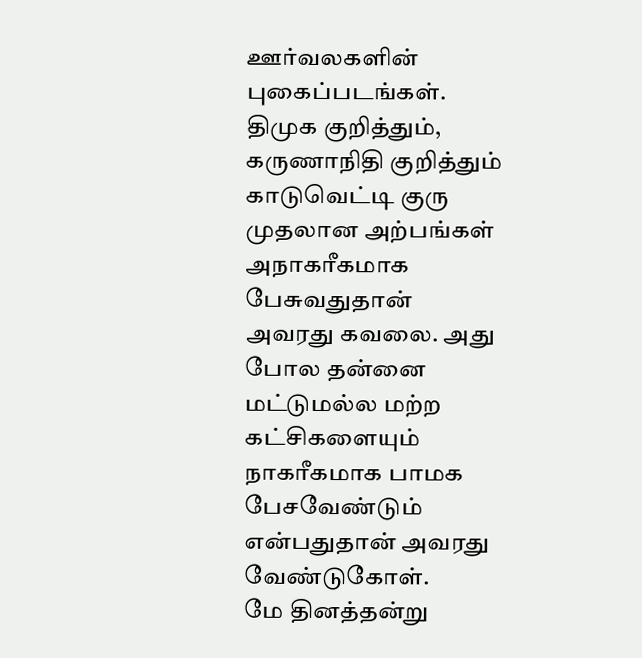ஊர்வலகளின் புகைப்படங்கள்.
திமுக குறித்தும், கருணாநிதி குறித்தும் காடுவெட்டி குரு முதலான அற்பங்கள் அநாகரீகமாக பேசுவதுதான் அவரது கவலை. அது போல தன்னை மட்டுமல்ல மற்ற கட்சிகளையும் நாகரீகமாக பாமக பேசவேண்டும் என்பதுதான் அவரது வேண்டுகோள்.
மே தினத்தன்று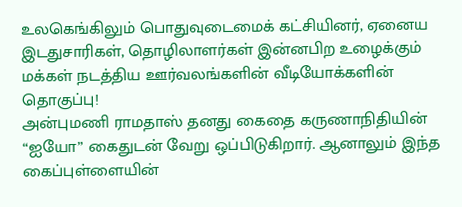உலகெங்கிலும் பொதுவுடைமைக் கட்சியினர், ஏனைய இடதுசாரிகள், தொழிலாளர்கள் இன்னபிற உழைக்கும் மக்கள் நடத்திய ஊர்வலங்களின் வீடியோக்களின் தொகுப்பு!
அன்புமணி ராமதாஸ் தனது கைதை கருணாநிதியின் “ஐயோ” கைதுடன் வேறு ஒப்பிடுகிறார். ஆனாலும் இந்த கைப்புள்ளையின்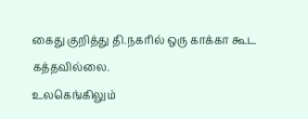கைது குறித்து தி.நகரில் ஒரு காக்கா கூட கத்தவில்லை.
உலகெங்கிலும்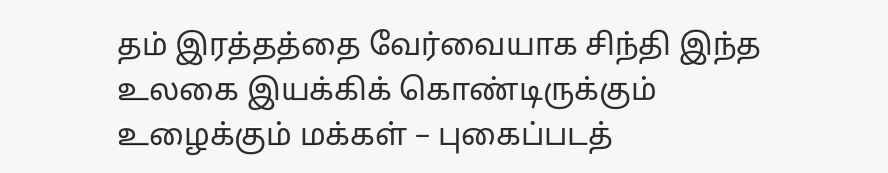தம் இரத்தத்தை வேர்வையாக சிந்தி இந்த உலகை இயக்கிக் கொண்டிருக்கும் உழைக்கும் மக்கள் – புகைப்படத்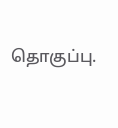தொகுப்பு.